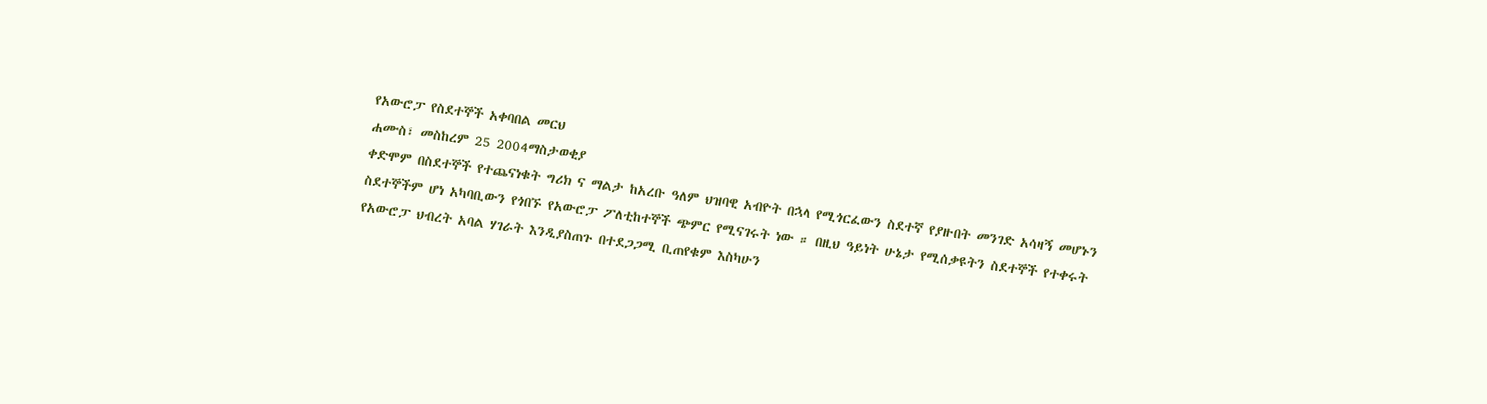የአውሮፓ የስደተኞች አቀባበል መርህ
ሐሙስ፣ መስከረም 25 2004ማስታወቂያ
ቀድሞም በስደተኞች የተጨናነቁት ግሪክ ና ማልታ ከአረቡ ዓለም ህዝባዊ አብዮት በኋላ የሚጎርፈውን ስደተኛ የያዙበት መንገድ አሳዛኝ መሆኑን ስደተኞችም ሆነ አካባቢውን የጎበኙ የአውሮፓ ፖለቲከተኞች ጭምር የሚናገሩት ነው ። በዚህ ዓይነት ሁኔታ የሚሰቃዩትን ስደተኞች የተቀሩት የአውሮፓ ህብረት አባል ሃገራት እንዲያስጠጉ በተደጋጋሚ ቢጠየቁም እስካሁን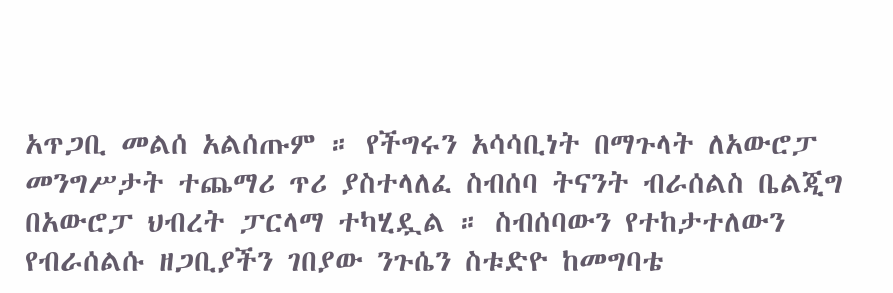አጥጋቢ መልሰ አልሰጡም ። የችግሩን አሳሳቢነት በማጉላት ለአውሮፓ መንግሥታት ተጨማሪ ጥሪ ያስተላለፈ ስብሰባ ትናንት ብራሰልስ ቤልጂግ በአውሮፓ ህብረት ፓርላማ ተካሂዷል ። ስብሰባውን የተከታተለውን የብራሰልሱ ዘጋቢያችን ገበያው ንጉሴን ስቱድዮ ከመግባቴ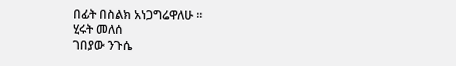በፊት በስልክ አነጋግሬዋለሁ ።
ሂሩት መለሰ
ገበያው ንጉሴ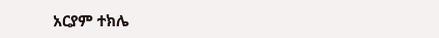አርያም ተክሌ